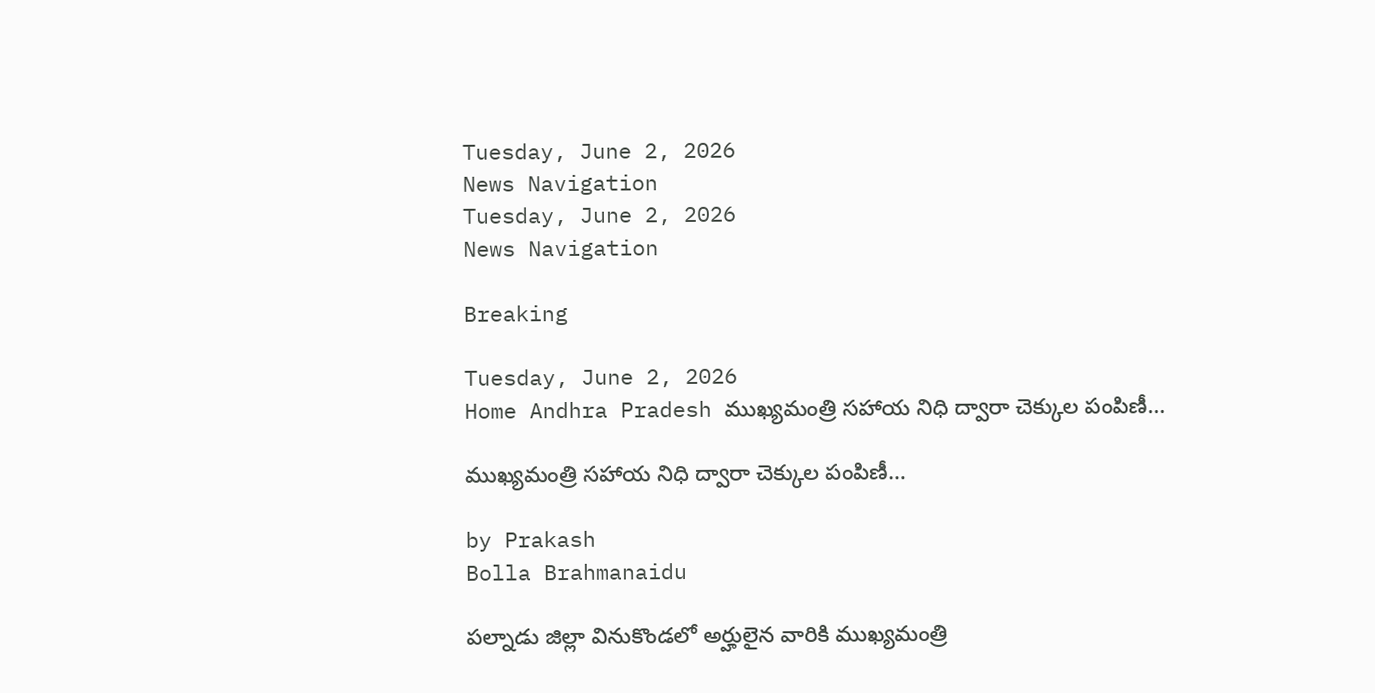Tuesday, June 2, 2026
News Navigation
Tuesday, June 2, 2026
News Navigation

Breaking

Tuesday, June 2, 2026
Home Andhra Pradesh ముఖ్యమంత్రి సహాయ నిధి ద్వారా చెక్కుల పంపిణీ…

ముఖ్యమంత్రి సహాయ నిధి ద్వారా చెక్కుల పంపిణీ…

by Prakash
Bolla Brahmanaidu

పల్నాడు జిల్లా వినుకొండలో అర్హులైన వారికి ముఖ్యమంత్రి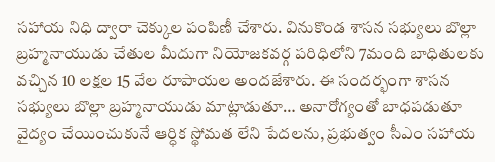సహాయ నిధి ద్వారా చెక్కుల పంపిణీ చేశారు. వినుకొండ శాసన సభ్యులు బొల్లా బ్రహ్మనాయుడు చేతుల మీదుగా నియోజకవర్గ పరిధిలోని 7మంది బాధితులకు వచ్చిన 10 లక్షల 15 వేల రూపాయల అందజేశారు. ఈ సందర్భంగా శాసన సభ్యులు బొల్లా బ్రహ్మనాయుడు మాట్లాడుతూ… అనారోగ్యంతో బాధపడుతూ వైద్యం చేయించుకునే ఆర్ధిక స్థోమత లేని పేదలను, ప్రభుత్వం సీఎం సహాయ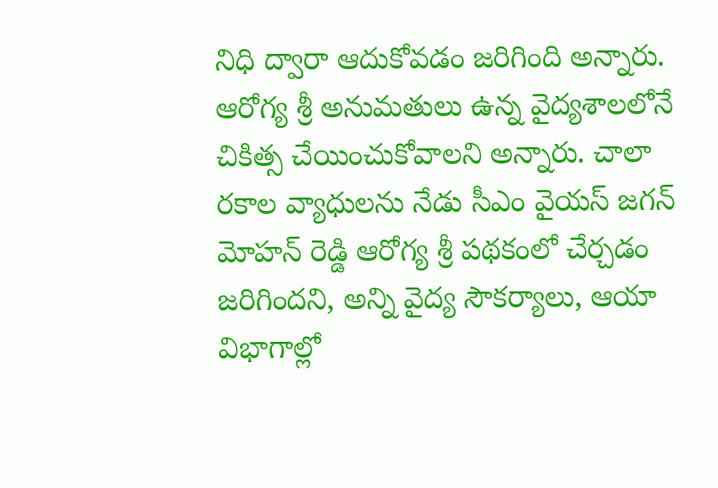నిధి ద్వారా ఆదుకోవడం జరిగింది అన్నారు. ఆరోగ్య శ్రీ అనుమతులు ఉన్న వైద్యశాలలోనే చికిత్స చేయించుకోవాలని అన్నారు. చాలా రకాల వ్యాధులను నేడు సీఎం వైయస్ జగన్ మోహన్ రెడ్డి ఆరోగ్య శ్రీ పథకంలో చేర్చడం జరిగిందని, అన్ని వైద్య సౌకర్యాలు, ఆయా విభాగాల్లో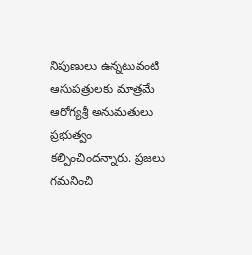నిపుణులు ఉన్నటువంటి ఆసుపత్రులకు మాత్రమే ఆరోగ్యశ్రీ అనుమతులు ప్రభుత్వం కల్పించిందన్నారు. ప్రజలు గమనించి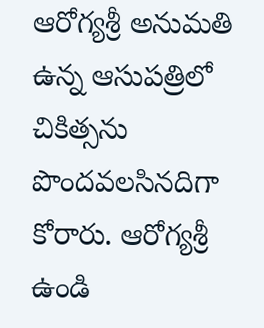ఆరోగ్యశ్రీ అనుమతి ఉన్న ఆసుపత్రిలో చికిత్సను పొందవలసినదిగా కోరారు. ఆరోగ్యశ్రీ ఉండి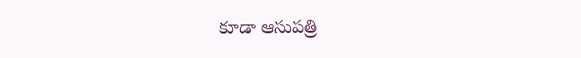కూడా ఆసుపత్రి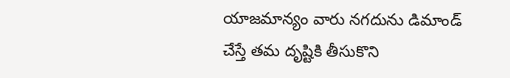యాజమాన్యం వారు నగదును డిమాండ్ చేస్తే తమ దృష్టికి తీసుకొని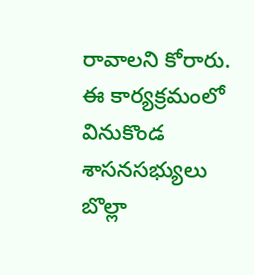రావాలని కోరారు. ఈ కార్యక్రమంలో వినుకొండ శాసనసభ్యులు బొల్లా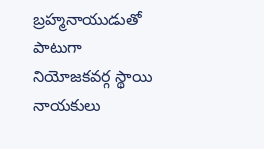బ్రహ్మనాయుడుతో పాటుగా నియోజకవర్గ స్థాయి నాయకులు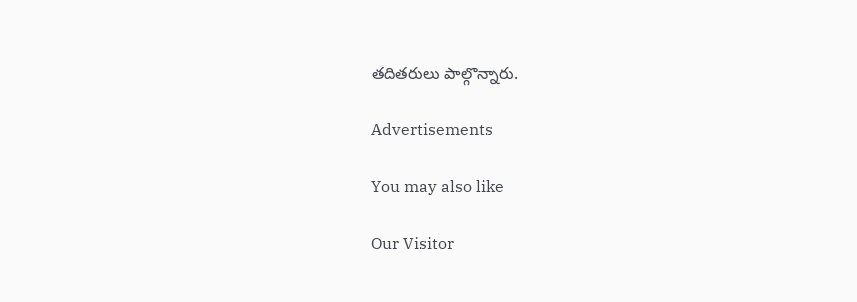తదితరులు పాల్గొన్నారు.

Advertisements

You may also like

Our Visitor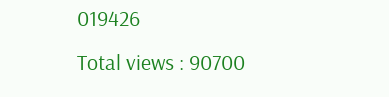019426
Total views : 90700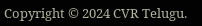Copyright © 2024 CVR Telugu.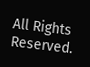All Rights Reserved.